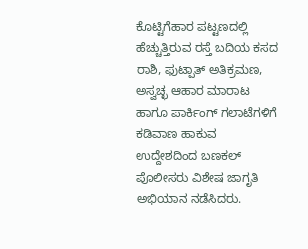ಕೊಟ್ಟಿಗೆಹಾರ ಪಟ್ಟಣದಲ್ಲಿ ಹೆಚ್ಚುತ್ತಿರುವ ರಸ್ತೆ ಬದಿಯ ಕಸದ ರಾಶಿ, ಫುಟ್ಪಾತ್ ಅತಿಕ್ರಮಣ, ಅಸ್ವಚ್ಛ ಆಹಾರ ಮಾರಾಟ ಹಾಗೂ ಪಾರ್ಕಿಂಗ್ ಗಲಾಟೆಗಳಿಗೆ ಕಡಿವಾಣ ಹಾಕುವ ಉದ್ದೇಶದಿಂದ ಬಣಕಲ್ ಪೊಲೀಸರು ವಿಶೇಷ ಜಾಗೃತಿ ಅಭಿಯಾನ ನಡೆಸಿದರು.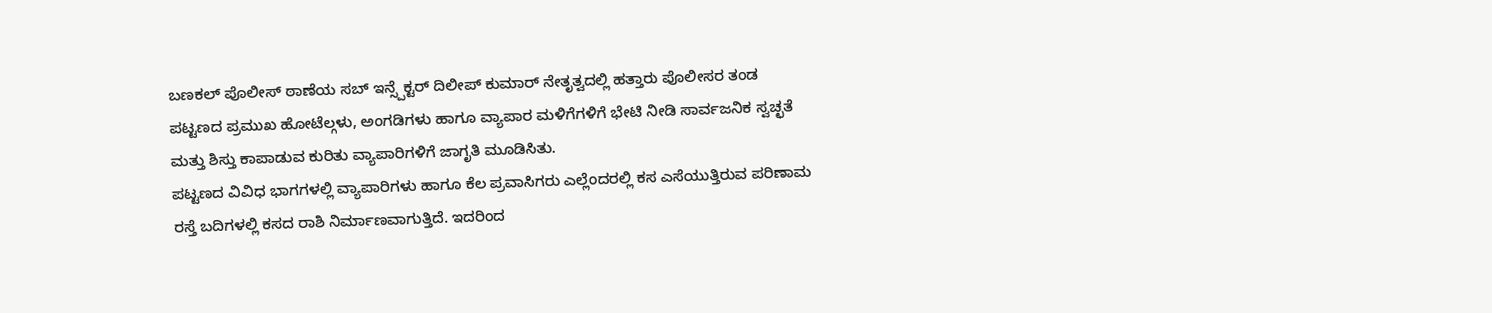ಬಣಕಲ್ ಪೊಲೀಸ್ ಠಾಣೆಯ ಸಬ್ ಇನ್ಸ್ಪೆಕ್ಟರ್ ದಿಲೀಪ್ ಕುಮಾರ್ ನೇತೃತ್ವದಲ್ಲಿ ಹತ್ತಾರು ಪೊಲೀಸರ ತಂಡ ಪಟ್ಟಣದ ಪ್ರಮುಖ ಹೋಟೆಲ್ಗಳು, ಅಂಗಡಿಗಳು ಹಾಗೂ ವ್ಯಾಪಾರ ಮಳಿಗೆಗಳಿಗೆ ಭೇಟಿ ನೀಡಿ ಸಾರ್ವಜನಿಕ ಸ್ವಚ್ಛತೆ ಮತ್ತು ಶಿಸ್ತು ಕಾಪಾಡುವ ಕುರಿತು ವ್ಯಾಪಾರಿಗಳಿಗೆ ಜಾಗೃತಿ ಮೂಡಿಸಿತು.
ಪಟ್ಟಣದ ವಿವಿಧ ಭಾಗಗಳಲ್ಲಿ ವ್ಯಾಪಾರಿಗಳು ಹಾಗೂ ಕೆಲ ಪ್ರವಾಸಿಗರು ಎಲ್ಲೆಂದರಲ್ಲಿ ಕಸ ಎಸೆಯುತ್ತಿರುವ ಪರಿಣಾಮ ರಸ್ತೆ ಬದಿಗಳಲ್ಲಿ ಕಸದ ರಾಶಿ ನಿರ್ಮಾಣವಾಗುತ್ತಿದೆ. ಇದರಿಂದ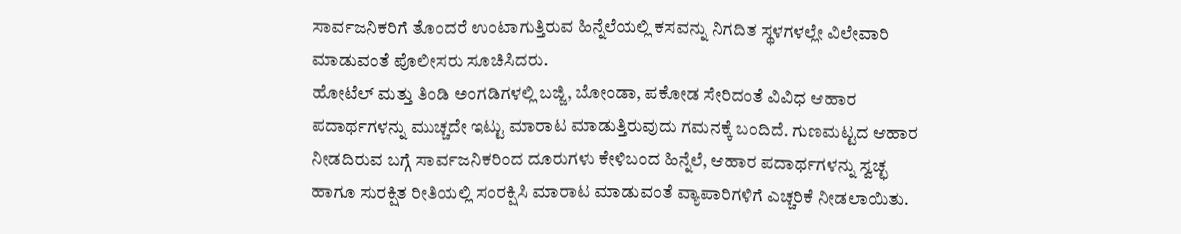ಸಾರ್ವಜನಿಕರಿಗೆ ತೊಂದರೆ ಉಂಟಾಗುತ್ತಿರುವ ಹಿನ್ನೆಲೆಯಲ್ಲಿ ಕಸವನ್ನು ನಿಗದಿತ ಸ್ಥಳಗಳಲ್ಲೇ ವಿಲೇವಾರಿ ಮಾಡುವಂತೆ ಪೊಲೀಸರು ಸೂಚಿಸಿದರು.
ಹೋಟೆಲ್ ಮತ್ತು ತಿಂಡಿ ಅಂಗಡಿಗಳಲ್ಲಿ ಬಜ್ಜಿ, ಬೋಂಡಾ, ಪಕೋಡ ಸೇರಿದಂತೆ ವಿವಿಧ ಆಹಾರ ಪದಾರ್ಥಗಳನ್ನು ಮುಚ್ಚದೇ ಇಟ್ಟು ಮಾರಾಟ ಮಾಡುತ್ತಿರುವುದು ಗಮನಕ್ಕೆ ಬಂದಿದೆ. ಗುಣಮಟ್ಟದ ಆಹಾರ ನೀಡದಿರುವ ಬಗ್ಗೆ ಸಾರ್ವಜನಿಕರಿಂದ ದೂರುಗಳು ಕೇಳಿಬಂದ ಹಿನ್ನೆಲೆ, ಆಹಾರ ಪದಾರ್ಥಗಳನ್ನು ಸ್ವಚ್ಛ ಹಾಗೂ ಸುರಕ್ಷಿತ ರೀತಿಯಲ್ಲಿ ಸಂರಕ್ಷಿಸಿ ಮಾರಾಟ ಮಾಡುವಂತೆ ವ್ಯಾಪಾರಿಗಳಿಗೆ ಎಚ್ಚರಿಕೆ ನೀಡಲಾಯಿತು.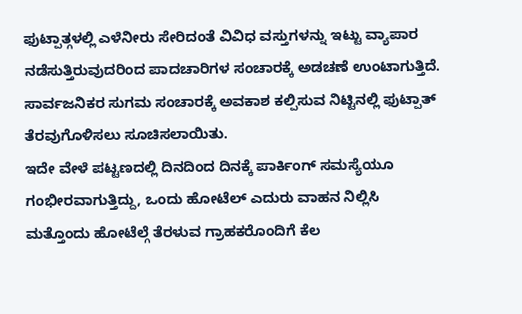ಫುಟ್ಪಾತ್ಗಳಲ್ಲಿ ಎಳೆನೀರು ಸೇರಿದಂತೆ ವಿವಿಧ ವಸ್ತುಗಳನ್ನು ಇಟ್ಟು ವ್ಯಾಪಾರ ನಡೆಸುತ್ತಿರುವುದರಿಂದ ಪಾದಚಾರಿಗಳ ಸಂಚಾರಕ್ಕೆ ಅಡಚಣೆ ಉಂಟಾಗುತ್ತಿದೆ. ಸಾರ್ವಜನಿಕರ ಸುಗಮ ಸಂಚಾರಕ್ಕೆ ಅವಕಾಶ ಕಲ್ಪಿಸುವ ನಿಟ್ಟಿನಲ್ಲಿ ಫುಟ್ಪಾತ್ ತೆರವುಗೊಳಿಸಲು ಸೂಚಿಸಲಾಯಿತು.
ಇದೇ ವೇಳೆ ಪಟ್ಟಣದಲ್ಲಿ ದಿನದಿಂದ ದಿನಕ್ಕೆ ಪಾರ್ಕಿಂಗ್ ಸಮಸ್ಯೆಯೂ ಗಂಭೀರವಾಗುತ್ತಿದ್ದು, ಒಂದು ಹೋಟೆಲ್ ಎದುರು ವಾಹನ ನಿಲ್ಲಿಸಿ ಮತ್ತೊಂದು ಹೋಟೆಲ್ಗೆ ತೆರಳುವ ಗ್ರಾಹಕರೊಂದಿಗೆ ಕೆಲ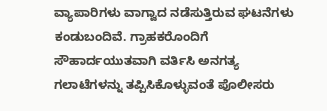ವ್ಯಾಪಾರಿಗಳು ವಾಗ್ವಾದ ನಡೆಸುತ್ತಿರುವ ಘಟನೆಗಳು ಕಂಡುಬಂದಿವೆ. ಗ್ರಾಹಕರೊಂದಿಗೆ ಸೌಹಾರ್ದಯುತವಾಗಿ ವರ್ತಿಸಿ ಅನಗತ್ಯ ಗಲಾಟೆಗಳನ್ನು ತಪ್ಪಿಸಿಕೊಳ್ಳುವಂತೆ ಪೊಲೀಸರು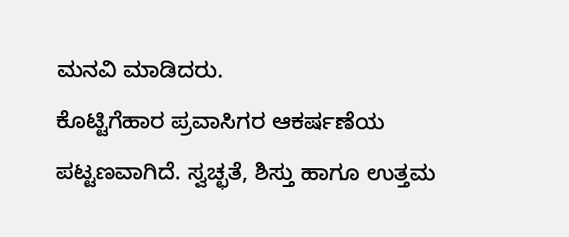ಮನವಿ ಮಾಡಿದರು.
ಕೊಟ್ಟಿಗೆಹಾರ ಪ್ರವಾಸಿಗರ ಆಕರ್ಷಣೆಯ ಪಟ್ಟಣವಾಗಿದೆ. ಸ್ವಚ್ಛತೆ, ಶಿಸ್ತು ಹಾಗೂ ಉತ್ತಮ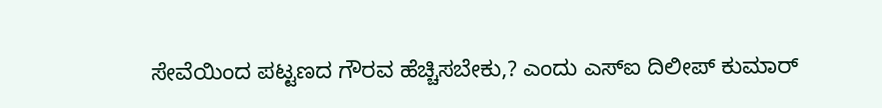ಸೇವೆಯಿಂದ ಪಟ್ಟಣದ ಗೌರವ ಹೆಚ್ಚಿಸಬೇಕು,? ಎಂದು ಎಸ್ಐ ದಿಲೀಪ್ ಕುಮಾರ್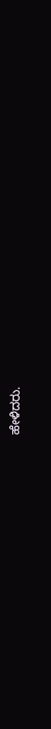ಹೇಳಿದರು.